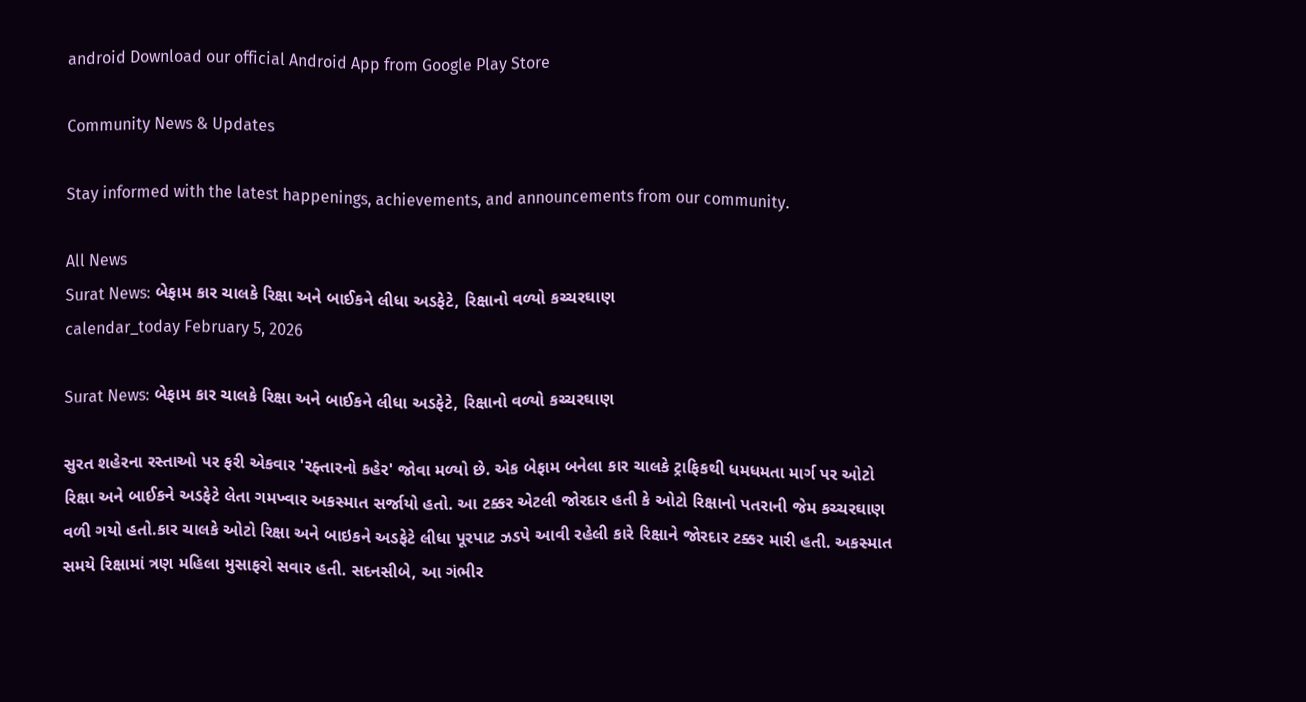android Download our official Android App from Google Play Store

Community News & Updates

Stay informed with the latest happenings, achievements, and announcements from our community.

All News
Surat News: બેફામ કાર ચાલકે રિક્ષા અને બાઈકને લીધા અડફેટે, રિક્ષાનો વળ્યો કચ્ચરઘાણ
calendar_today February 5, 2026

Surat News: બેફામ કાર ચાલકે રિક્ષા અને બાઈકને લીધા અડફેટે, રિક્ષાનો વળ્યો કચ્ચરઘાણ

સુરત શહેરના રસ્તાઓ પર ફરી એકવાર 'રફ્તારનો કહેર' જોવા મળ્યો છે. એક બેફામ બનેલા કાર ચાલકે ટ્રાફિકથી ધમધમતા માર્ગ પર ઓટો રિક્ષા અને બાઈકને અડફેટે લેતા ગમખ્વાર અકસ્માત સર્જાયો હતો. આ ટક્કર એટલી જોરદાર હતી કે ઓટો રિક્ષાનો પતરાની જેમ કચ્ચરઘાણ વળી ગયો હતો.કાર ચાલકે ઓટો રિક્ષા અને બાઇકને અડફેટે લીધા પૂરપાટ ઝડપે આવી રહેલી કારે રિક્ષાને જોરદાર ટક્કર મારી હતી. અકસ્માત સમયે રિક્ષામાં ત્રણ મહિલા મુસાફરો સવાર હતી. સદનસીબે, આ ગંભીર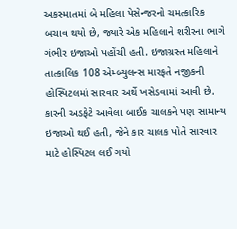અકસ્માતમાં બે મહિલા પેસેન્જરનો ચમત્કારિક બચાવ થયો છે, જ્યારે એક મહિલાને શરીરના ભાગે ગંભીર ઇજાઓ પહોંચી હતી. ઇજાગ્રસ્ત મહિલાને તાત્કાલિક 108 એમ્બ્યુલન્સ મારફતે નજીકની હોસ્પિટલમાં સારવાર અર્થે ખસેડવામાં આવી છે. કારની અડફેટે આવેલા બાઈક ચાલકને પણ સામાન્ય ઇજાઓ થઈ હતી, જેને કાર ચાલક પોતે સારવાર માટે હોસ્પિટલ લઈ ગયો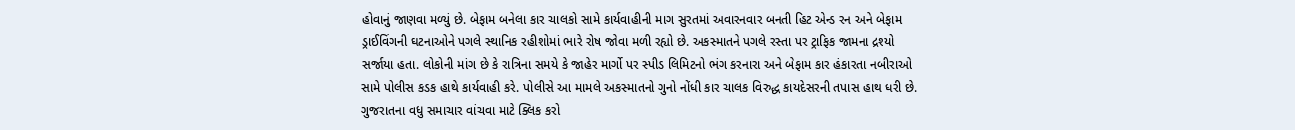હોવાનું જાણવા મળ્યું છે. બેફામ બનેલા કાર ચાલકો સામે કાર્યવાહીની માગ સુરતમાં અવારનવાર બનતી હિટ એન્ડ રન અને બેફામ ડ્રાઈવિંગની ઘટનાઓને પગલે સ્થાનિક રહીશોમાં ભારે રોષ જોવા મળી રહ્યો છે. અકસ્માતને પગલે રસ્તા પર ટ્રાફિક જામના દ્રશ્યો સર્જાયા હતા. લોકોની માંગ છે કે રાત્રિના સમયે કે જાહેર માર્ગો પર સ્પીડ લિમિટનો ભંગ કરનારા અને બેફામ કાર હંકારતા નબીરાઓ સામે પોલીસ કડક હાથે કાર્યવાહી કરે. પોલીસે આ મામલે અકસ્માતનો ગુનો નોંધી કાર ચાલક વિરુદ્ધ કાયદેસરની તપાસ હાથ ધરી છે. ગુજરાતના વધુ સમાચાર વાંચવા માટે ક્લિક કરો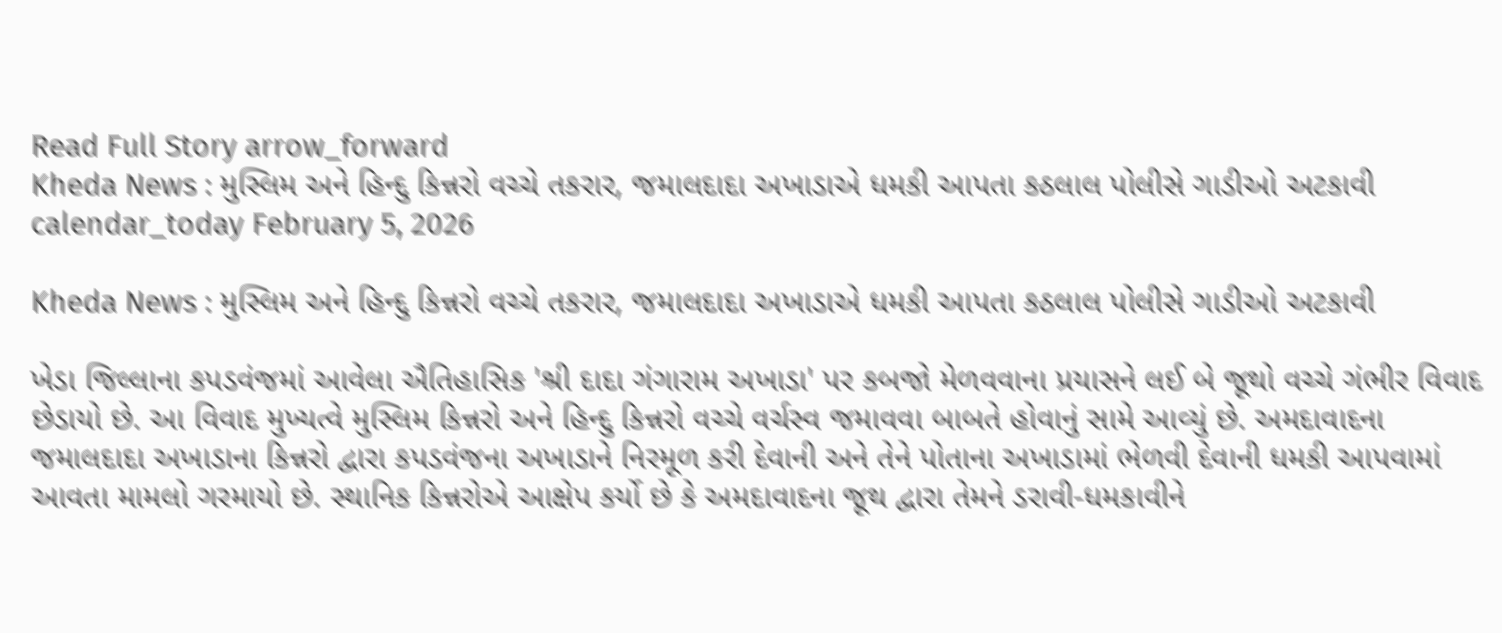Read Full Story arrow_forward
Kheda News : મુસ્લિમ અને હિન્દુ કિન્નરો વચ્ચે તકરાર, જમાલદાદા અખાડાએ ધમકી આપતા કઠલાલ પોલીસે ગાડીઓ અટકાવી
calendar_today February 5, 2026

Kheda News : મુસ્લિમ અને હિન્દુ કિન્નરો વચ્ચે તકરાર, જમાલદાદા અખાડાએ ધમકી આપતા કઠલાલ પોલીસે ગાડીઓ અટકાવી

ખેડા જિલ્લાના કપડવંજમાં આવેલા ઐતિહાસિક 'શ્રી દાદા ગંગારામ અખાડા' પર કબજો મેળવવાના પ્રયાસને લઈ બે જૂથો વચ્ચે ગંભીર વિવાદ છેડાયો છે. આ વિવાદ મુખ્યત્વે મુસ્લિમ કિન્નરો અને હિન્દુ કિન્નરો વચ્ચે વર્ચસ્વ જમાવવા બાબતે હોવાનું સામે આવ્યું છે. અમદાવાદના જમાલદાદા અખાડાના કિન્નરો દ્વારા કપડવંજના અખાડાને નિરમૂળ કરી દેવાની અને તેને પોતાના અખાડામાં ભેળવી દેવાની ધમકી આપવામાં આવતા મામલો ગરમાયો છે. સ્થાનિક કિન્નરોએ આક્ષેપ કર્યો છે કે અમદાવાદના જૂથ દ્વારા તેમને ડરાવી-ધમકાવીને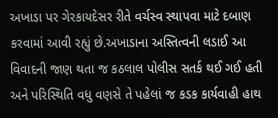અખાડા પર ગેરકાયદેસર રીતે વર્ચસ્વ સ્થાપવા માટે દબાણ કરવામાં આવી રહ્યું છે.અખાડાના અસ્તિત્વની લડાઈ આ વિવાદની જાણ થતા જ કઠલાલ પોલીસ સતર્ક થઈ ગઈ હતી અને પરિસ્થિતિ વધુ વણસે તે પહેલાં જ કડક કાર્યવાહી હાથ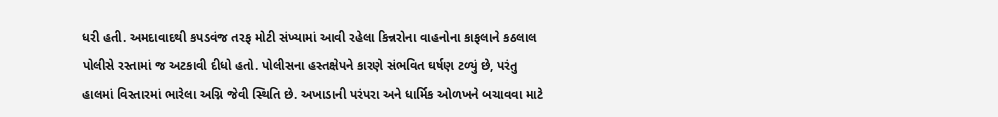ધરી હતી. અમદાવાદથી કપડવંજ તરફ મોટી સંખ્યામાં આવી રહેલા કિન્નરોના વાહનોના કાફલાને કઠલાલ પોલીસે રસ્તામાં જ અટકાવી દીધો હતો. પોલીસના હસ્તક્ષેપને કારણે સંભવિત ઘર્ષણ ટળ્યું છે, પરંતુ હાલમાં વિસ્તારમાં ભારેલા અગ્નિ જેવી સ્થિતિ છે. અખાડાની પરંપરા અને ધાર્મિક ઓળખને બચાવવા માટે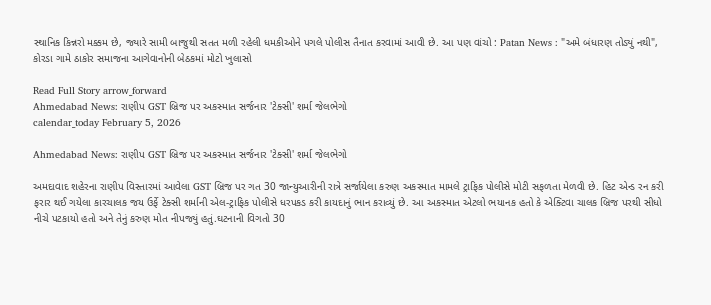સ્થાનિક કિન્નરો મક્કમ છે, જ્યારે સામી બાજુથી સતત મળી રહેલી ધમકીઓને પગલે પોલીસ તૈનાત કરવામાં આવી છે. આ પણ વાંચો : Patan News : "અમે બંધારણ તોડ્યું નથી", કોરડા ગામે ઠાકોર સમાજના આગેવાનોની બેઠકમાં મોટો ખુલાસો

Read Full Story arrow_forward
Ahmedabad News: રાણીપ GST બ્રિજ પર અકસ્માત સર્જનાર 'ટેક્સી' શર્મા જેલભેગો
calendar_today February 5, 2026

Ahmedabad News: રાણીપ GST બ્રિજ પર અકસ્માત સર્જનાર 'ટેક્સી' શર્મા જેલભેગો

અમદાવાદ શહેરના રાણીપ વિસ્તારમાં આવેલા GST બ્રિજ પર ગત 30 જાન્યુઆરીની રાત્રે સર્જાયેલા કરુણ અકસ્માત મામલે ટ્રાફિક પોલીસે મોટી સફળતા મેળવી છે. હિટ એન્ડ રન કરી ફરાર થઈ ગયેલા કારચાલક જય ઉર્ફે ટેક્સી શર્માની એલ-ટ્રાફિક પોલીસે ધરપકડ કરી કાયદાનું ભાન કરાવ્યું છે. આ અકસ્માત એટલો ભયાનક હતો કે એક્ટિવા ચાલક બ્રિજ પરથી સીધો નીચે પટકાયો હતો અને તેનું કરુણ મોત નીપજ્યું હતું.ઘટનાની વિગતો 30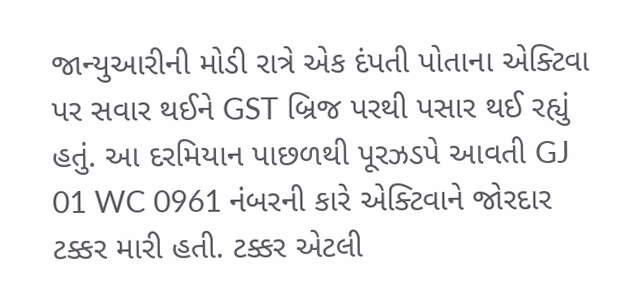જાન્યુઆરીની મોડી રાત્રે એક દંપતી પોતાના એક્ટિવા પર સવાર થઈને GST બ્રિજ પરથી પસાર થઈ રહ્યું હતું. આ દરમિયાન પાછળથી પૂરઝડપે આવતી GJ 01 WC 0961 નંબરની કારે એક્ટિવાને જોરદાર ટક્કર મારી હતી. ટક્કર એટલી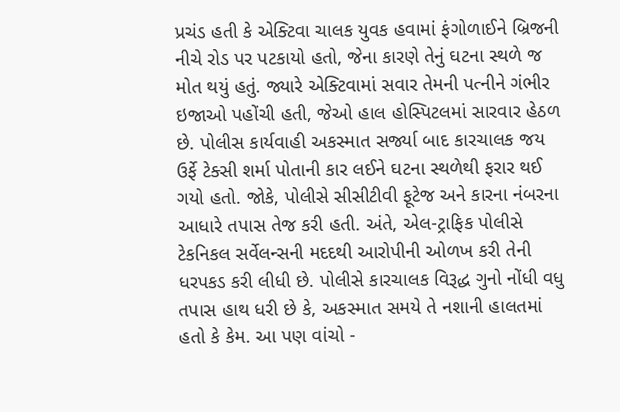પ્રચંડ હતી કે એક્ટિવા ચાલક યુવક હવામાં ફંગોળાઈને બ્રિજની નીચે રોડ પર પટકાયો હતો, જેના કારણે તેનું ઘટના સ્થળે જ મોત થયું હતું. જ્યારે એક્ટિવામાં સવાર તેમની પત્નીને ગંભીર ઇજાઓ પહોંચી હતી, જેઓ હાલ હોસ્પિટલમાં સારવાર હેઠળ છે. પોલીસ કાર્યવાહી અકસ્માત સર્જ્યા બાદ કારચાલક જય ઉર્ફે ટેક્સી શર્મા પોતાની કાર લઈને ઘટના સ્થળેથી ફરાર થઈ ગયો હતો. જોકે, પોલીસે સીસીટીવી ફૂટેજ અને કારના નંબરના આધારે તપાસ તેજ કરી હતી. અંતે, એલ-ટ્રાફિક પોલીસે ટેકનિકલ સર્વેલન્સની મદદથી આરોપીની ઓળખ કરી તેની ધરપકડ કરી લીધી છે. પોલીસે કારચાલક વિરૂદ્ધ ગુનો નોંધી વધુ તપાસ હાથ ધરી છે કે, અકસ્માત સમયે તે નશાની હાલતમાં હતો કે કેમ. આ પણ વાંચો -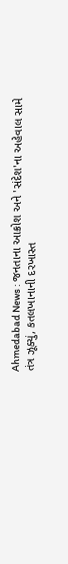Ahmedabad News : જનતાના આક્રોશ અને 'સંદેશ'ના અહેવાલ સામે તંત્ર ઝૂક્યું, કતલખાનાની દરખાસ્ત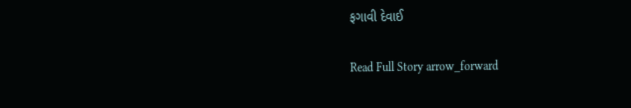ફગાવી દેવાઈ

Read Full Story arrow_forward